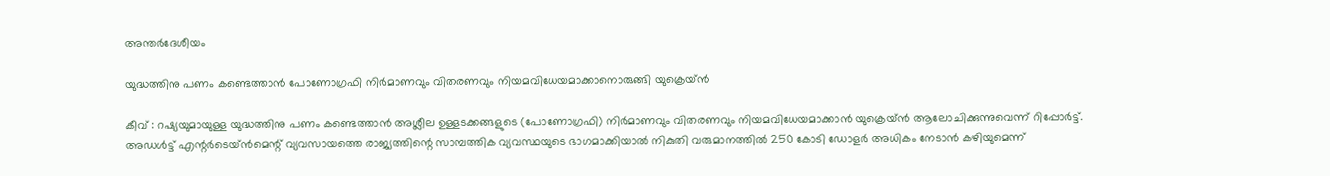അന്തർദേശീയം

യുദ്ധത്തിനു പണം കണ്ടെത്താൻ പോണോഗ്രഫി നിർമാണവും വിതരണവും നിയമവിധേയമാക്കാനൊരുങ്ങി യുക്രെയ്ൻ

കീവ് : റഷ്യയുമായുള്ള യുദ്ധത്തിനു പണം കണ്ടെത്താൻ അശ്ലീല ഉള്ളടക്കങ്ങളുടെ (പോണോഗ്രഫി) നിർമാണവും വിതരണവും നിയമവിധേയമാക്കാൻ യുക്രെയ്ൻ ആലോചിക്കുന്നുവെന്ന് റിപ്പോർട്ട്. അഡൾട്ട് എന്റർടെയ്ൻമെന്റ് വ്യവസായത്തെ രാജ്യത്തിന്റെ സാമ്പത്തിക വ്യവസ്ഥയുടെ ഭാഗമാക്കിയാൽ നികുതി വരുമാനത്തിൽ 250 കോടി ഡോളർ അധികം നേടാൻ കഴിയുമെന്ന്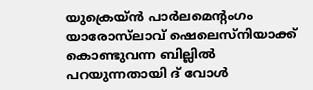യുക്രെയ്ൻ പാർലമെന്റംഗം യാരോസ്‌ലാവ് ഷെലെസ്നിയാക്ക് കൊണ്ടുവന്ന ബില്ലിൽ പറയുന്നതായി ദ് വോൾ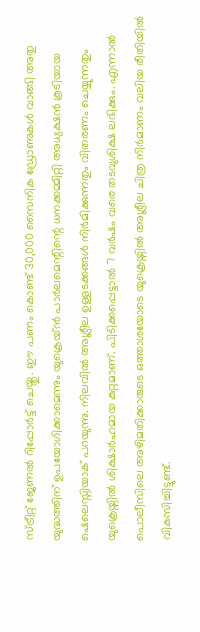സ്ട്രീറ്റ് ജേണൽ റിപ്പോർട്ട് ചെയ്തു. ഈ പണം കൊണ്ട് 30,000 സൈനിക ഡ്രോണുകൾ വാങ്ങി അതു യുദ്ധത്തിന് ഉപയോഗിക്കാമെന്നും യുക്രെയ്ൻ പാർലമെന്റിന്റെ ധനക്കമ്മിറ്റി അധ്യക്ഷൻ കൂടിയായ ഷെലെസ്നിയാക് പറയുന്നു. നിലവിൽ അശ്ലീല ഉള്ളടക്കങ്ങൾ നിർമിക്കുന്നതും വിതരണം ചെയ്യുന്നതും യുക്രെയ്നിൽ ശിക്ഷാർഹമായ കുറ്റമാണ്. പിടിക്കപ്പെട്ടാൽ 7 വർഷം വരെ തടവുശിക്ഷ ലഭിക്കും. എന്നാൽ പൊലീസിലെ അഴിമതിക്കാരുടെ ഒത്താശയോടെ യുക്രെയ്നിൽ അശ്ലീല ചിത്ര നിർമാണം വലിയ രീതിയിൽ വികസിച്ചിട്ടുണ്ട്.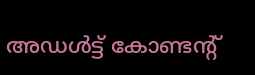അഡൾട്ട് കോണ്ടന്റ്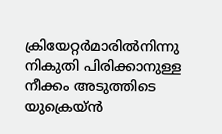ക്രിയേറ്റർമാരിൽനിന്നു നികുതി പിരിക്കാനുള്ള നീക്കം അടുത്തിടെ യുക്രെയ്ൻ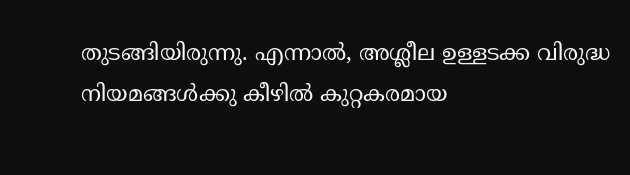തുടങ്ങിയിരുന്നു. എന്നാൽ, അശ്ലീല ഉള്ളടക്ക വിരുദ്ധ നിയമങ്ങൾക്കു കീഴിൽ കുറ്റകരമായ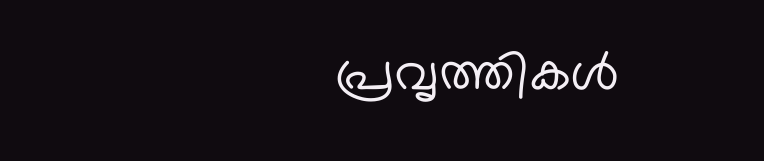പ്രവൃത്തികൾ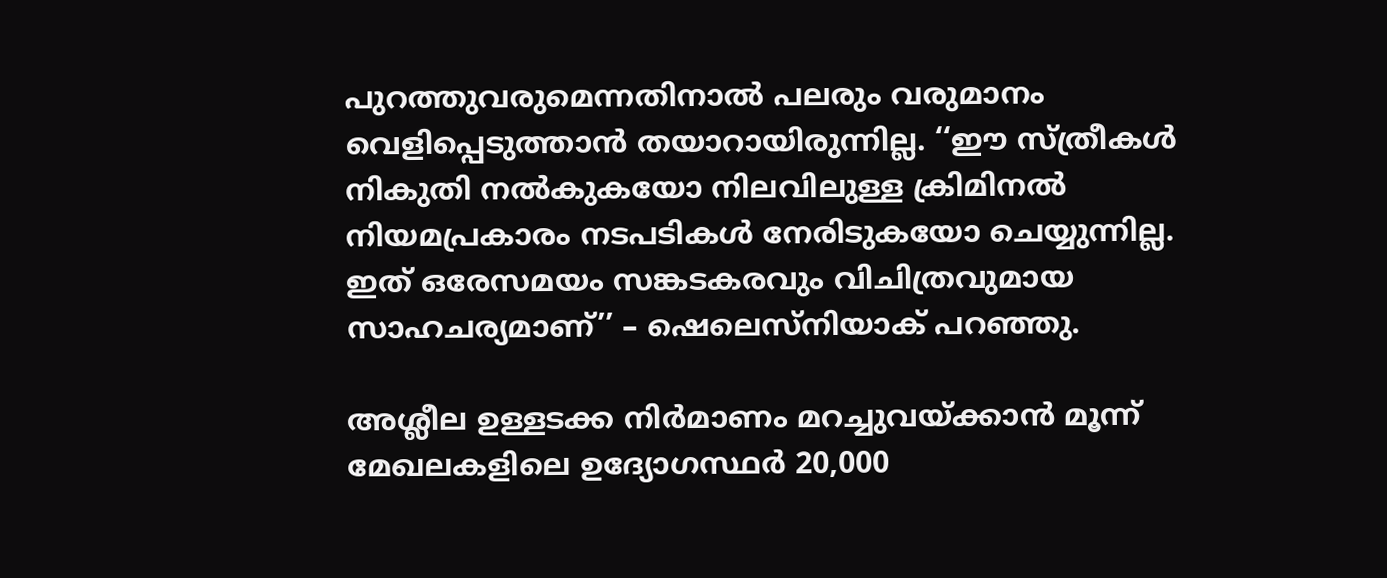പുറത്തുവരുമെന്നതിനാൽ പലരും വരുമാനം വെളിപ്പെടുത്താൻ തയാറായിരുന്നില്ല. ‘‘ഈ സ്ത്രീകൾ നികുതി നൽകുകയോ നിലവിലുള്ള ക്രിമിനൽ നിയമപ്രകാരം നടപടികൾ നേരിടുകയോ ചെയ്യുന്നില്ല. ഇത് ഒരേസമയം സങ്കടകരവും വിചിത്രവുമായ സാഹചര്യമാണ്’’ – ഷെലെസ്നിയാക് പറഞ്ഞു.

അശ്ലീല ഉള്ളടക്ക നിർമാണം മറച്ചുവയ്ക്കാൻ മൂന്ന് മേഖലകളിലെ ഉദ്യോഗസ്ഥർ 20,000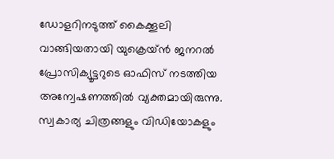ഡോളറിനടുത്ത് കൈക്കൂലി വാങ്ങിയതായി യുക്രെയ്ൻ ജനറൽ പ്രോസിക്യൂട്ടറുടെ ഓഫിസ് നടത്തിയ അന്വേഷണത്തിൽ വ്യക്തമായിരുന്നു. സ്വകാര്യ ചിത്രങ്ങളും വിഡിയോകളും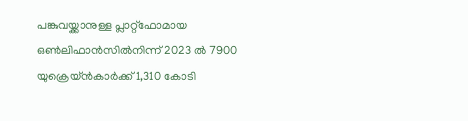പങ്കുവയ്ക്കാനുള്ള പ്ലാറ്റ്ഫോമായ ഒൺലിഫാൻസിൽനിന്ന് 2023 ൽ 7900 യുക്രെയ്ൻകാർക്ക് 1,310 കോടി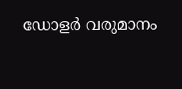ഡോളർ വരുമാനം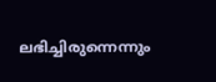ലഭിച്ചിരുന്നെന്നും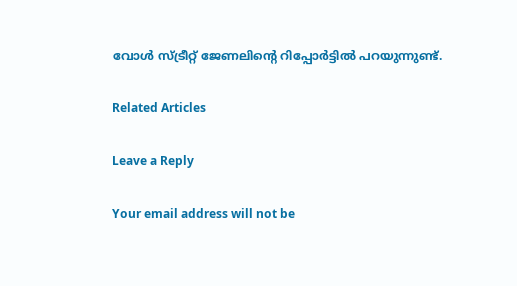വോൾ സ്ട്രീറ്റ് ജേണലിന്റെ റിപ്പോർട്ടിൽ പറയുന്നുണ്ട്.

Related Articles

Leave a Reply

Your email address will not be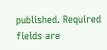published. Required fields are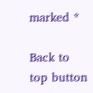marked *

Back to top button